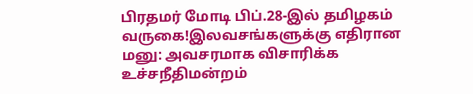பிரதமர் மோடி பிப்.28-இல் தமிழகம் வருகை!இலவசங்களுக்கு எதிரான மனு: அவசரமாக விசாரிக்க உச்சநீதிமன்றம்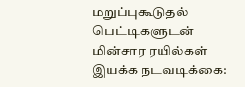மறுப்புகூடுதல் பெட்டிகளுடன் மின்சார ரயில்கள் இயக்க நடவடிக்கை: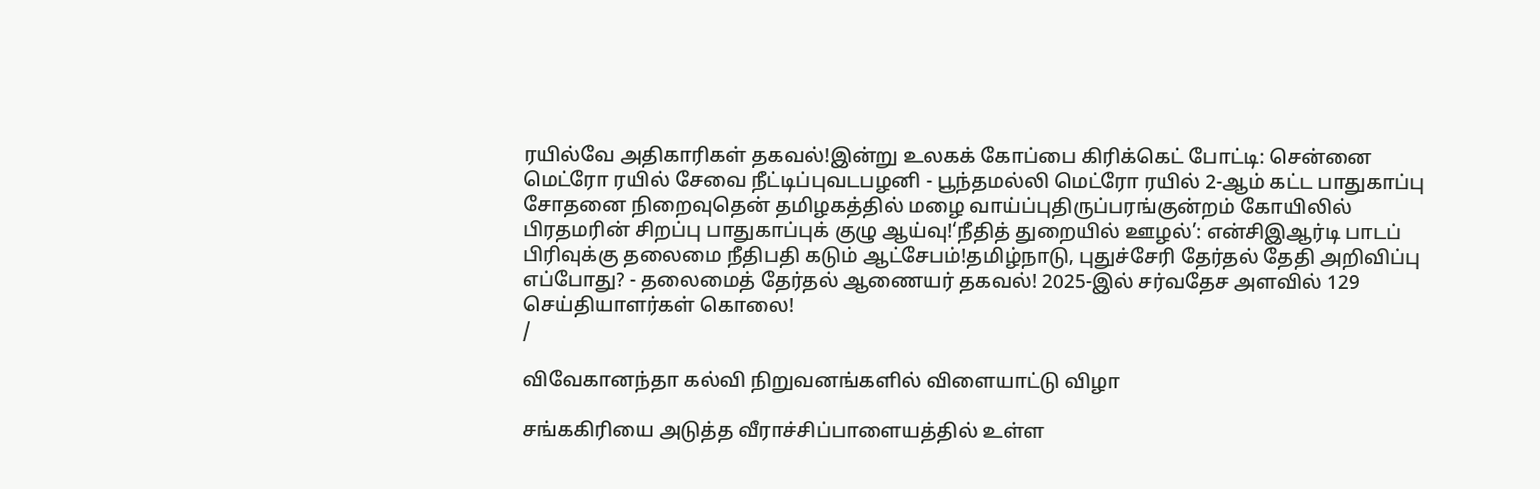ரயில்வே அதிகாரிகள் தகவல்!இன்று உலகக் கோப்பை கிரிக்கெட் போட்டி: சென்னை மெட்ரோ ரயில் சேவை நீட்டிப்புவடபழனி - பூந்தமல்லி மெட்ரோ ரயில் 2-ஆம் கட்ட பாதுகாப்பு சோதனை நிறைவுதென் தமிழகத்தில் மழை வாய்ப்புதிருப்பரங்குன்றம் கோயிலில் பிரதமரின் சிறப்பு பாதுகாப்புக் குழு ஆய்வு!‘நீதித் துறையில் ஊழல்’: என்சிஇஆர்டி பாடப் பிரிவுக்கு தலைமை நீதிபதி கடும் ஆட்சேபம்!தமிழ்நாடு, புதுச்சேரி தேர்தல் தேதி அறிவிப்பு எப்போது? - தலைமைத் தேர்தல் ஆணையர் தகவல்! 2025-இல் சர்வதேச அளவில் 129 செய்தியாளர்கள் கொலை!
/

விவேகானந்தா கல்வி நிறுவனங்களில் விளையாட்டு விழா

சங்ககிரியை அடுத்த வீராச்சிப்பாளையத்தில் உள்ள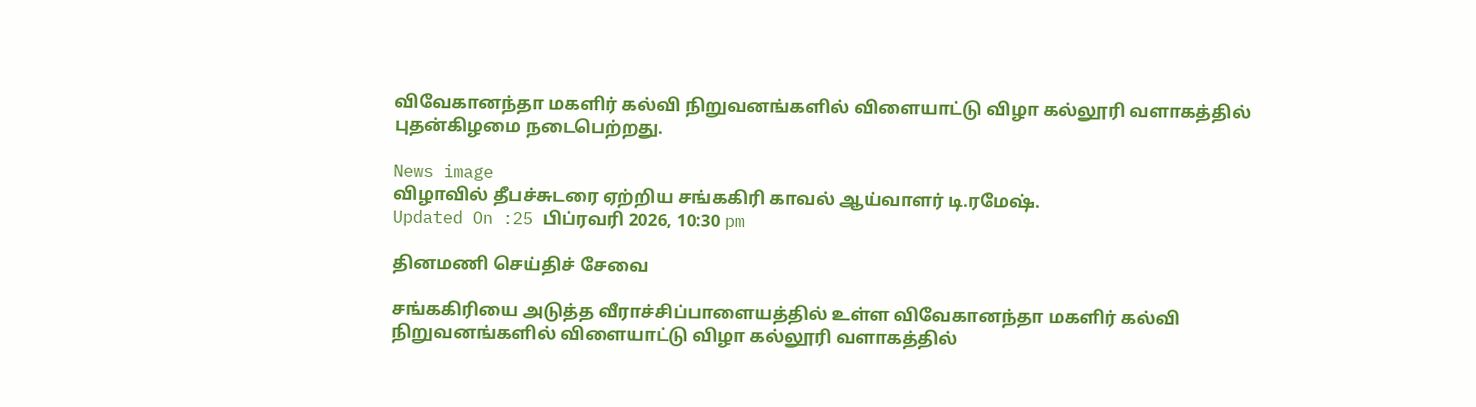விவேகானந்தா மகளிர் கல்வி நிறுவனங்களில் விளையாட்டு விழா கல்லூரி வளாகத்தில் புதன்கிழமை நடைபெற்றது.

News image
விழாவில் தீபச்சுடரை ஏற்றிய சங்ககிரி காவல் ஆய்வாளர் டி.ரமேஷ்.
Updated On :25 பிப்ரவரி 2026, 10:30 pm

தினமணி செய்திச் சேவை

சங்ககிரியை அடுத்த வீராச்சிப்பாளையத்தில் உள்ள விவேகானந்தா மகளிர் கல்வி நிறுவனங்களில் விளையாட்டு விழா கல்லூரி வளாகத்தில்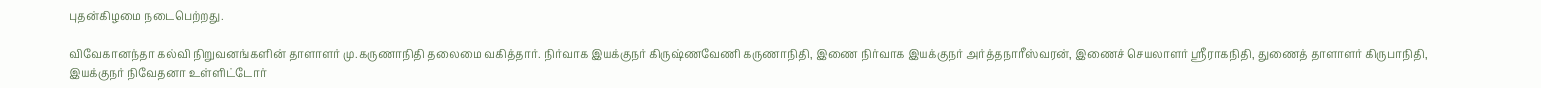புதன்கிழமை நடைபெற்றது.

விவேகானந்தா கல்வி நிறுவனங்களின் தாளாளர் மு.கருணாநிதி தலைமை வகித்தார். நிர்வாக இயக்குநர் கிருஷ்ணவேணி கருணாநிதி, இணை நிர்வாக இயக்குநர் அர்த்தநாரீஸ்வரன், இணைச் செயலாளர் ஸ்ரீராகநிதி, துணைத் தாளாளர் கிருபாநிதி, இயக்குநர் நிவேதனா உள்ளிட்டோர்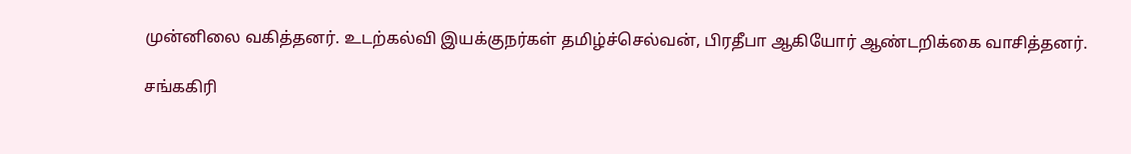முன்னிலை வகித்தனர். உடற்கல்வி இயக்குநர்கள் தமிழ்ச்செல்வன், பிரதீபா ஆகியோர் ஆண்டறிக்கை வாசித்தனர்.

சங்ககிரி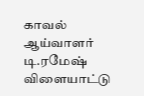காவல் ஆய்வாளர் டி.ரமேஷ் விளையாட்டு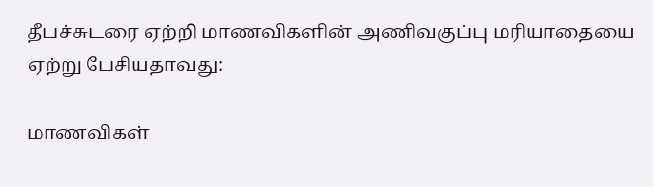தீபச்சுடரை ஏற்றி மாணவிகளின் அணிவகுப்பு மரியாதையை ஏற்று பேசியதாவது:

மாணவிகள்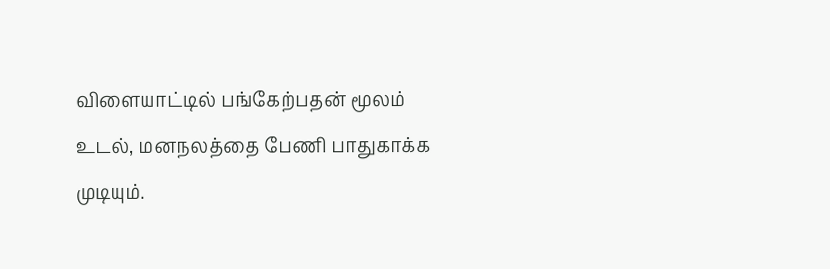விளையாட்டில் பங்கேற்பதன் மூலம் உடல், மனநலத்தை பேணி பாதுகாக்க முடியும்.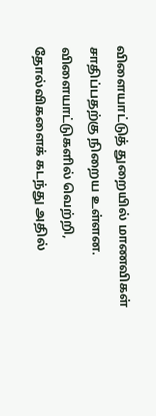விளையாட்டுத் துறையில் மாணவிகள் சாதிப்பதற்கு நிறைய உள்ளன. விளையாட்டுகளில் வெற்றி, தோல்விகளைக் கடந்து அதில்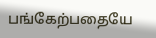பங்கேற்பதையே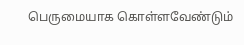பெருமையாக கொள்ளவேண்டும்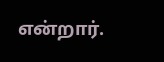என்றார்.